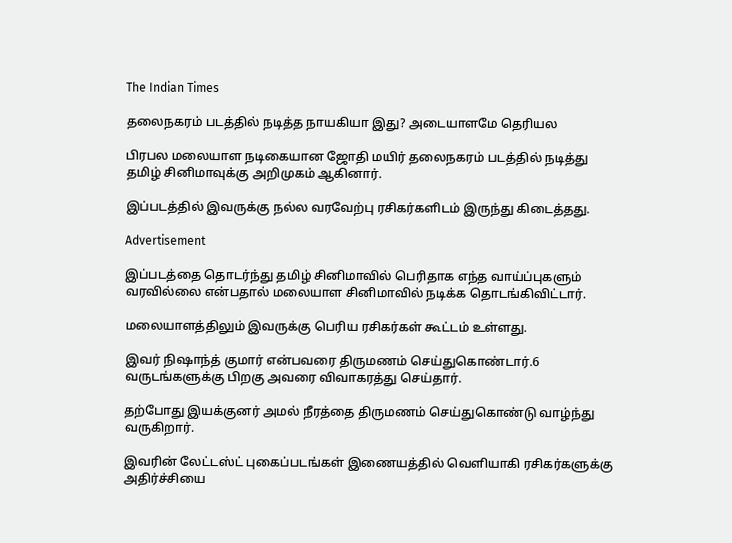The Indian Times

தலைநகரம் படத்தில் நடித்த நாயகியா இது? அடையாளமே தெரியல

பிரபல மலையாள நடிகையான ஜோதி மயிர் தலைநகரம் படத்தில் நடித்து தமிழ் சினிமாவுக்கு அறிமுகம் ஆகினார்.

இப்படத்தில் இவருக்கு நல்ல வரவேற்பு ரசிகர்களிடம் இருந்து கிடைத்தது.

Advertisement

இப்படத்தை தொடர்ந்து தமிழ் சினிமாவில் பெரிதாக எந்த வாய்ப்புகளும் வரவில்லை என்பதால் மலையாள சினிமாவில் நடிக்க தொடங்கிவிட்டார்.

மலையாளத்திலும் இவருக்கு பெரிய ரசிகர்கள் கூட்டம் உள்ளது.

இவர் நிஷாந்த் குமார் என்பவரை திருமணம் செய்துகொண்டார்.6 வருடங்களுக்கு பிறகு அவரை விவாகரத்து செய்தார்.

தற்போது இயக்குனர் அமல் நீரத்தை திருமணம் செய்துகொண்டு வாழ்ந்து வருகிறார்.

இவரின் லேட்டஸ்ட் புகைப்படங்கள் இணையத்தில் வெளியாகி ரசிகர்களுக்கு அதிர்ச்சியை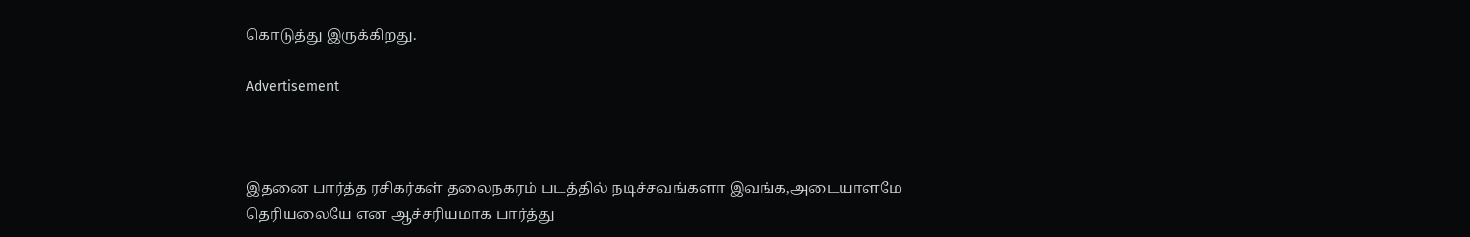கொடுத்து இருக்கிறது.

Advertisement



இதனை பார்த்த ரசிகர்கள் தலைநகரம் படத்தில் நடிச்சவங்களா இவங்க,அடையாளமே தெரியலையே என ஆச்சரியமாக பார்த்து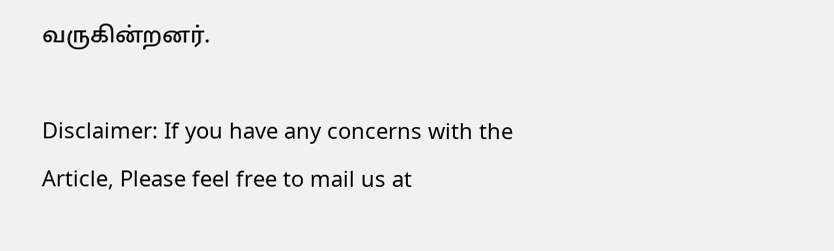வருகின்றனர்.

Disclaimer: If you have any concerns with the Article, Please feel free to mail us at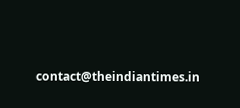contact@theindiantimes.in